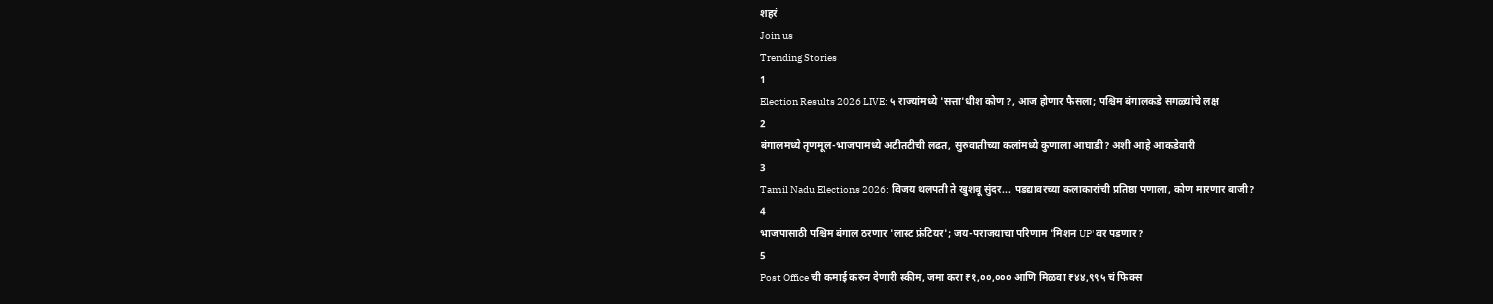शहरं
Join us
Trending Stories
1
Election Results 2026 LIVE: ५ राज्यांमध्ये 'सत्ता'धीश कोण?, आज होणार फैसला; पश्चिम बंगालकडे सगळ्यांचे लक्ष
2
बंगालमध्ये तृणमूल-भाजपामध्ये अटीतटीची लढत, सुरुवातीच्या कलांमध्ये कुणाला आघाडी? अशी आहे आकडेवारी
3
Tamil Nadu Elections 2026: विजय थलपती ते खुशबू सुंदर... पडद्यावरच्या कलाकारांची प्रतिष्ठा पणाला, कोण मारणार बाजी?
4
भाजपासाठी पश्चिम बंगाल ठरणार 'लास्ट फ्रंटियर'; जय-पराजयाचा परिणाम 'मिशन UP' वर पडणार?
5
Post Office ची कमाई करुन देणारी स्कीम, जमा करा ₹१,००,००० आणि मिळवा ₹४४,९९५ चं फिक्स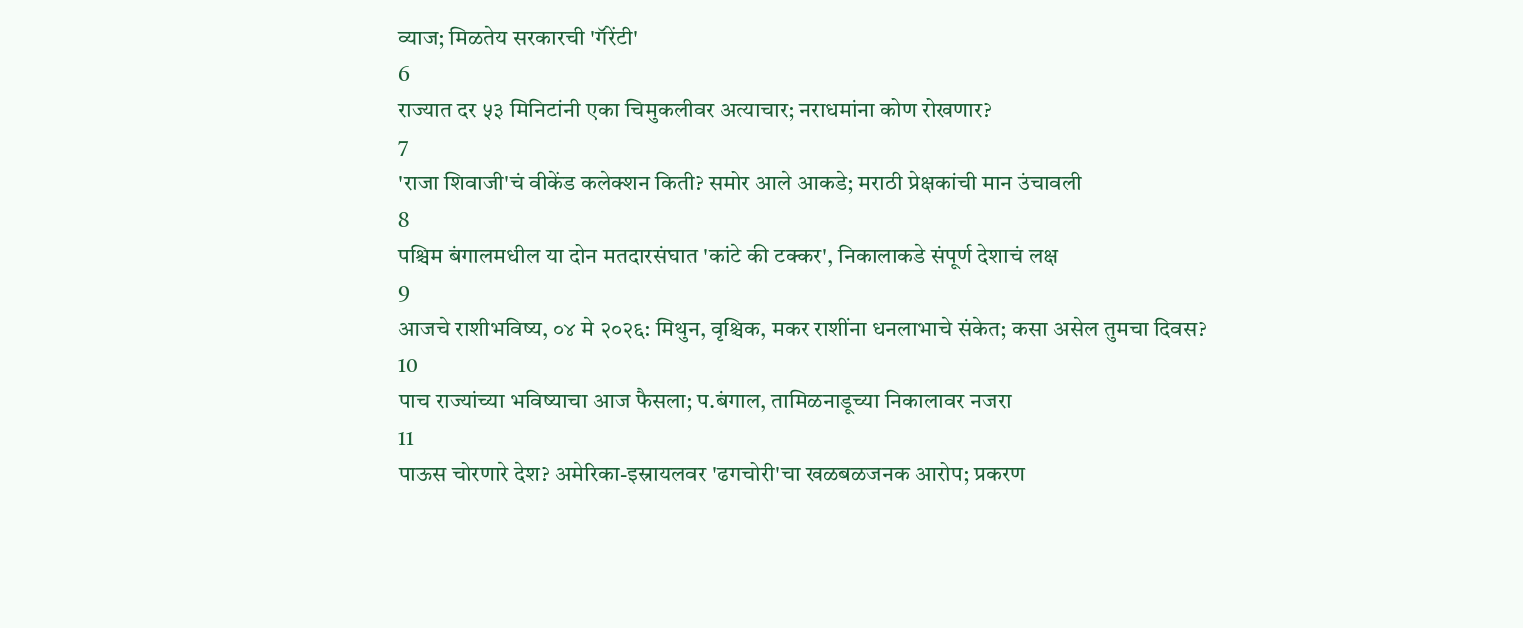व्याज; मिळतेय सरकारची 'गॅरेंटी'
6
राज्यात दर ५३ मिनिटांनी एका चिमुकलीवर अत्याचार; नराधमांना कोण रोखणार?
7
'राजा शिवाजी'चं वीकेंड कलेक्शन किती? समोर आले आकडे; मराठी प्रेक्षकांची मान उंचावली
8
पश्चिम बंगालमधील या दोन मतदारसंघात 'कांटे की टक्कर', निकालाकडे संपूर्ण देशाचं लक्ष
9
आजचे राशीभविष्य, ०४ मे २०२६: मिथुन, वृश्चिक, मकर राशींना धनलाभाचे संकेत; कसा असेल तुमचा दिवस?
10
पाच राज्यांच्या भविष्याचा आज फैसला; प.बंगाल, तामिळनाडूच्या निकालावर नजरा
11
पाऊस चोरणारे देश? अमेरिका-इस्रायलवर 'ढगचोरी'चा खळबळजनक आरोप; प्रकरण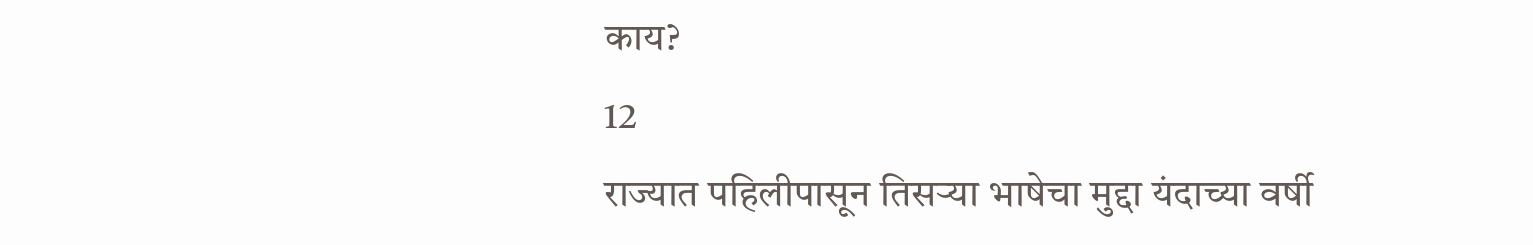काय?
12
राज्यात पहिलीपासून तिसऱ्या भाषेचा मुद्दा यंदाच्या वर्षी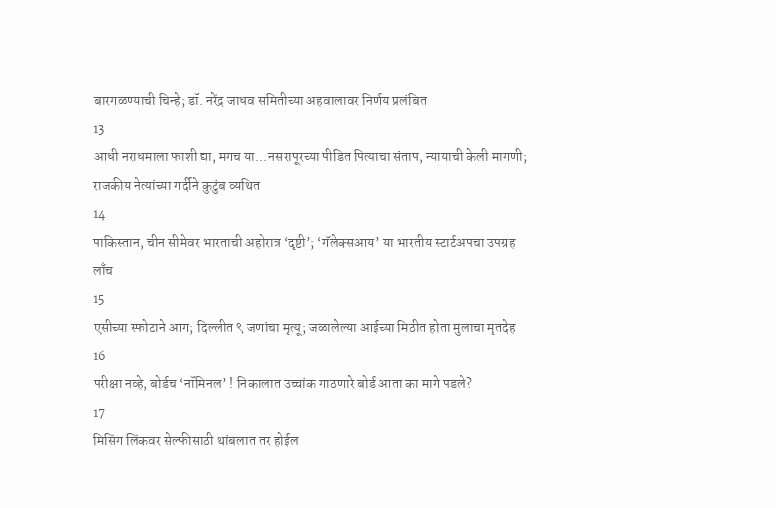बारगळण्याची चिन्हे; डॉ. नरेंद्र जाधव समितीच्या अहवालावर निर्णय प्रलंबित
13
आधी नराधमाला फाशी द्या, मगच या...नसरापूरच्या पीडित पित्याचा संताप, न्यायाची केली मागणी; राजकीय नेत्यांच्या गर्दीने कुटुंब व्यथित
14
पाकिस्तान, चीन सीमेवर भारताची अहोरात्र ‘दृष्टी’; ‘गॅलेक्सआय’ या भारतीय स्टार्टअपचा उपग्रह लाँच
15
एसीच्या स्फोटाने आग; दिल्लीत ९ जणांचा मृत्यू; जळालेल्या आईच्या मिठीत होता मुलाचा मृतदेह
16
परीक्षा नव्हे, बोर्डच ‘नॉमिनल’ ! निकालात उच्चांक गाठणारे बोर्ड आता का मागे पडले?
17
मिसिंग लिंकवर सेल्फीसाठी थांबलात तर होईल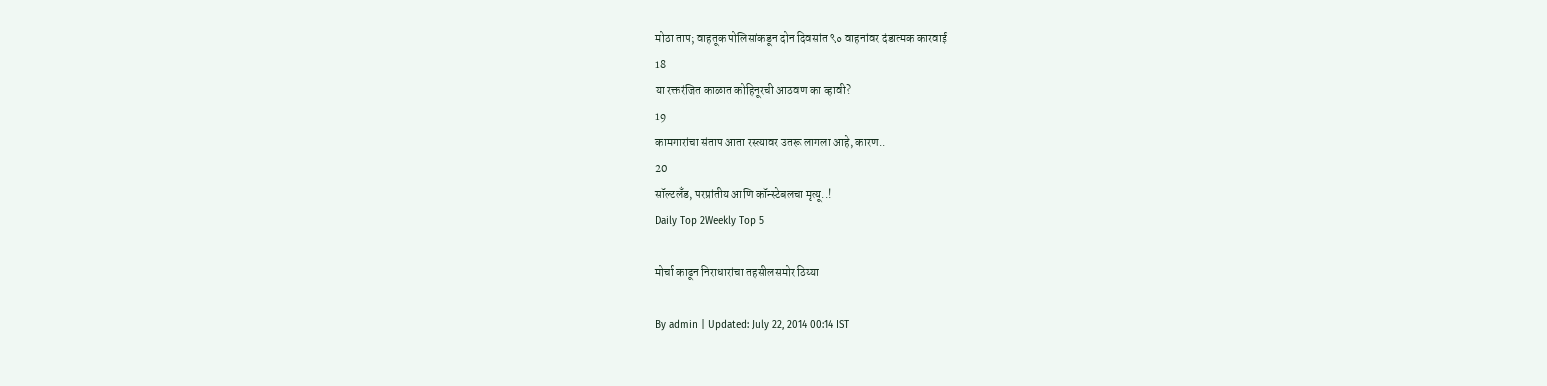मोठा ताप; वाहतूक पोलिसांकडून दोन दिवसांत ९० वाहनांवर दंडात्मक कारवाई
18
या रक्तरंजित काळात कोहिनूरची आठवण का व्हावी?
19
कामगारांचा संताप आता रस्त्यावर उतरू लागला आहे, कारण..
20
सॉल्टलँड, परप्रांतीय आणि कॉन्स्टेबलचा मृत्यू..!
Daily Top 2Weekly Top 5

मोर्चा काढून निराधारांचा तहसीलसमोर ठिय्या

By admin | Updated: July 22, 2014 00:14 IST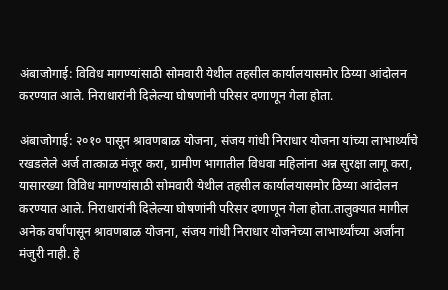अंबाजोगाई: विविध मागण्यांसाठी सोमवारी येथील तहसील कार्यालयासमोर ठिय्या आंदोलन करण्यात आले. निराधारांनी दिलेल्या घोषणांनी परिसर दणाणून गेला होता.

अंबाजोगाई: २०१० पासून श्रावणबाळ योजना, संजय गांधी निराधार योजना यांच्या लाभार्थ्यांचे रखडलेले अर्ज तात्काळ मंजूर करा, ग्रामीण भागातील विधवा महिलांना अन्न सुरक्षा लागू करा, यासारख्या विविध मागण्यांसाठी सोमवारी येथील तहसील कार्यालयासमोर ठिय्या आंदोलन करण्यात आले. निराधारांनी दिलेल्या घोषणांनी परिसर दणाणून गेला होता.तालुक्यात मागील अनेक वर्षांपासून श्रावणबाळ योजना, संजय गांधी निराधार योजनेच्या लाभार्थ्यांच्या अर्जांना मंजुरी नाही. हे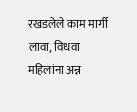रखडलेले काम मार्गी लावा, विधवा महिलांना अन्न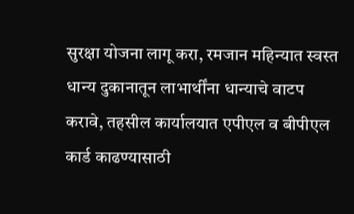सुरक्षा योजना लागू करा, रमजान महिन्यात स्वस्त धान्य दुकानातून लाभार्थींना धान्याचे वाटप करावे, तहसील कार्यालयात एपीएल व बीपीएल कार्ड काढण्यासाठी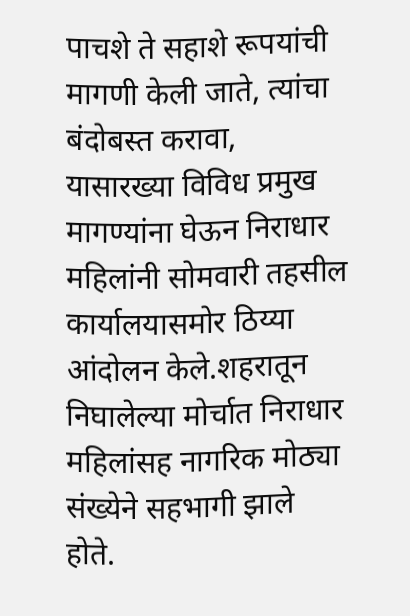पाचशे ते सहाशे रूपयांची मागणी केली जाते, त्यांचा बंदोबस्त करावा, यासारख्या विविध प्रमुख मागण्यांना घेऊन निराधार महिलांनी सोमवारी तहसील कार्यालयासमोर ठिय्या आंदोलन केले.शहरातून निघालेल्या मोर्चात निराधार महिलांसह नागरिक मोठ्या संख्येने सहभागी झाले होते.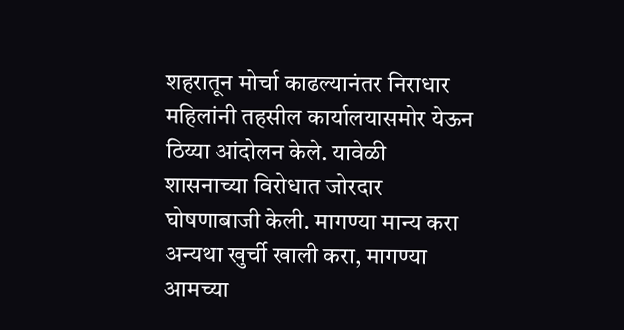शहरातून मोर्चा काढल्यानंतर निराधार महिलांनी तहसील कार्यालयासमोर येऊन ठिय्या आंदोलन केले. यावेळी शासनाच्या विरोधात जोरदार घोषणाबाजी केली. मागण्या मान्य करा अन्यथा खुर्ची खाली करा, मागण्या आमच्या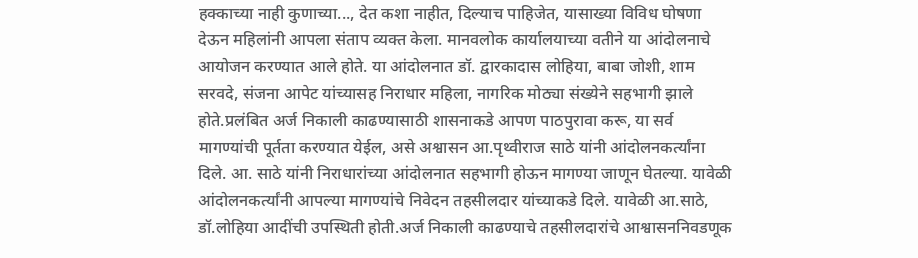हक्काच्या नाही कुणाच्या..., देत कशा नाहीत, दिल्याच पाहिजेत, यासाख्या विविध घोषणा देऊन महिलांनी आपला संताप व्यक्त केला. मानवलोक कार्यालयाच्या वतीने या आंदोलनाचे आयोजन करण्यात आले होते. या आंदोलनात डॉ. द्वारकादास लोहिया, बाबा जोशी, शाम सरवदे, संजना आपेट यांच्यासह निराधार महिला, नागरिक मोठ्या संख्येने सहभागी झाले होते.प्रलंबित अर्ज निकाली काढण्यासाठी शासनाकडे आपण पाठपुरावा करू, या सर्व मागण्यांची पूर्तता करण्यात येईल, असे अश्वासन आ.पृथ्वीराज साठे यांनी आंदोलनकर्त्यांना दिले. आ. साठे यांनी निराधारांच्या आंदोलनात सहभागी होऊन मागण्या जाणून घेतल्या. यावेळी आंदोलनकर्त्यांनी आपल्या मागण्यांचे निवेदन तहसीलदार यांच्याकडे दिले. यावेळी आ.साठे, डॉ.लोहिया आदींची उपस्थिती होती.अर्ज निकाली काढण्याचे तहसीलदारांचे आश्वासननिवडणूक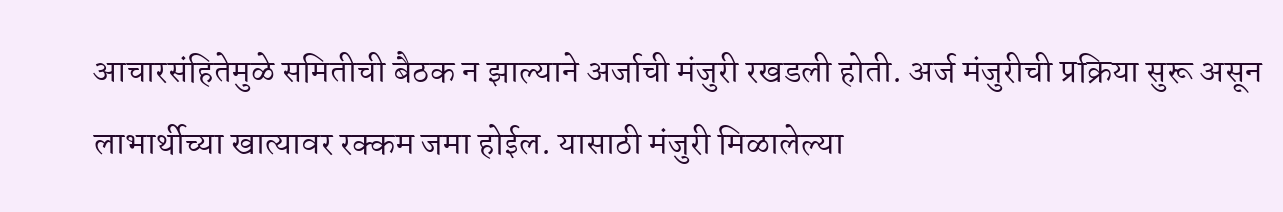आचारसंहितेमुळे समितीची बैठक न झाल्याने अर्जाची मंजुरी रखडली होती. अर्ज मंजुरीची प्रक्रिया सुरू असून लाभार्थीच्या खात्यावर रक्कम जमा होईल. यासाठी मंजुरी मिळालेल्या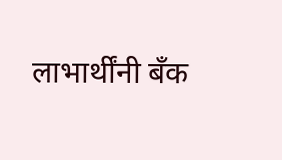लाभार्थींनी बँक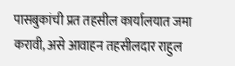पासबुकांची प्रत तहसील कार्यालयात जमा करावी, असे आवाहन तहसीलदार राहुल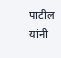पाटील यांनी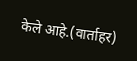केले आहे.(वार्ताहर)